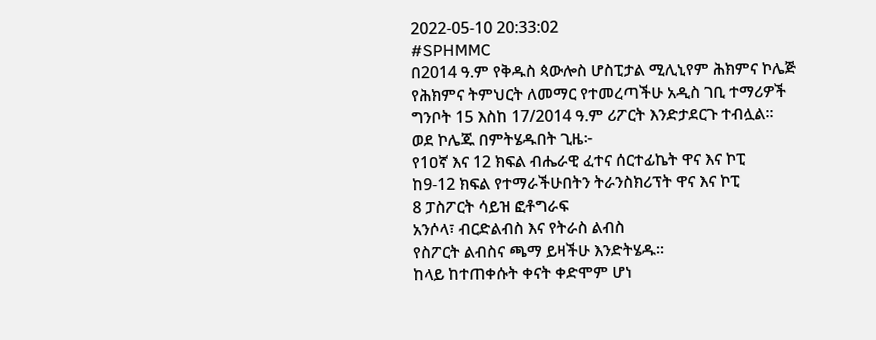2022-05-10 20:33:02
#SPHMMC
በ2014 ዓ.ም የቅዱስ ጳውሎስ ሆስፒታል ሚሊኒየም ሕክምና ኮሌጅ የሕክምና ትምህርት ለመማር የተመረጣችሁ አዲስ ገቢ ተማሪዎች ግንቦት 15 እስከ 17/2014 ዓ.ም ሪፖርት እንድታደርጉ ተብሏል።
ወደ ኮሌጁ በምትሄዱበት ጊዜ፦
የ1ዐኛ እና 12 ክፍል ብሔራዊ ፈተና ሰርተፊኬት ዋና እና ኮፒ
ከ9-12 ክፍል የተማራችሁበትን ትራንስክሪፕት ዋና እና ኮፒ
8 ፓስፖርት ሳይዝ ፎቶግራፍ
አንሶላ፣ ብርድልብስ እና የትራስ ልብስ
የስፖርት ልብስና ጫማ ይዛችሁ እንድትሄዱ።
ከላይ ከተጠቀሱት ቀናት ቀድሞም ሆነ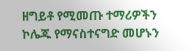ዘግይቶ የሚመጡ ተማሪዎችን ኮሌጁ የማናስተናግድ መሆኑን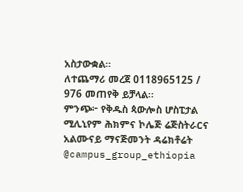አስታውቋል።
ለተጨማሪ መረጀ 0118965125 / 976 መጠየቅ ይቻላል፡፡
ምንጭ፦ የቅዱስ ጳውሎስ ሆስፒታል ሚሊኒየም ሕክምና ኮሌጅ ሬጅስትራርና አልሙናይ ማናጅመንት ዳሬክቶሬት
@campus_group_ethiopia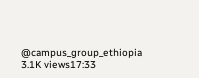@campus_group_ethiopia
3.1K views17:33